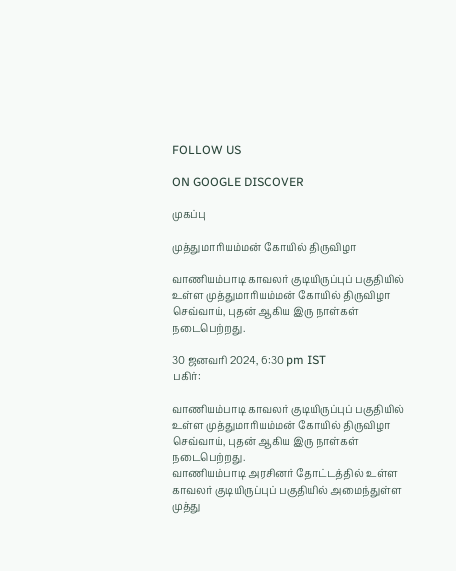FOLLOW US

ON GOOGLE DISCOVER

முகப்பு

முத்துமாரியம்மன் கோயில் திருவிழா

வாணியம்பாடி காவலர் குடியிருப்புப் பகுதியில் உள்ள முத்துமாரியம்மன் கோயில் திருவிழா செவ்வாய், புதன் ஆகிய இரு நாள்கள் நடைபெற்றது.

30 ஜனவரி 2024, 6:30 pm IST
பகிர்:

வாணியம்பாடி காவலர் குடியிருப்புப் பகுதியில் உள்ள முத்துமாரியம்மன் கோயில் திருவிழா செவ்வாய், புதன் ஆகிய இரு நாள்கள் நடைபெற்றது.
வாணியம்பாடி அரசினர் தோட்டத்தில் உள்ள காவலர் குடியிருப்புப் பகுதியில் அமைந்துள்ள முத்து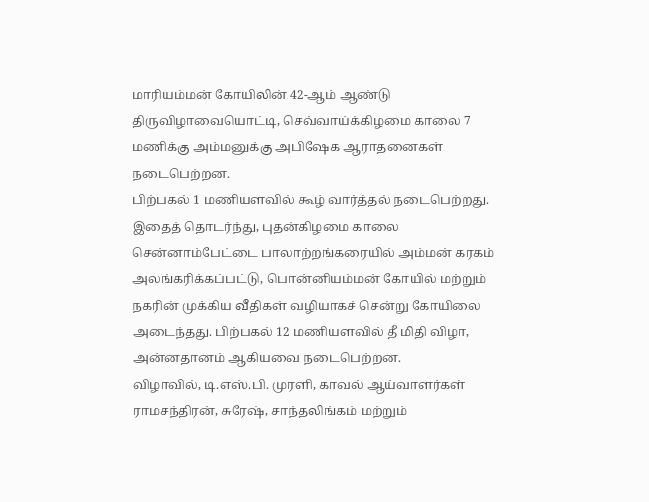மாரியம்மன் கோயிலின் 42-ஆம் ஆண்டு திருவிழாவையொட்டி, செவ்வாய்க்கிழமை காலை 7 மணிக்கு அம்மனுக்கு அபிஷேக ஆராதனைகள் நடைபெற்றன.
பிற்பகல் 1 மணியளவில் கூழ் வார்த்தல் நடைபெற்றது.
இதைத் தொடர்ந்து, புதன்கிழமை காலை சென்னாம்பேட்டை பாலாற்றங்கரையில் அம்மன் கரகம் அலங்கரிக்கப்பட்டு, பொன்னியம்மன் கோயில் மற்றும் நகரின் முக்கிய வீதிகள் வழியாகச் சென்று கோயிலை அடைந்தது. பிற்பகல் 12 மணியளவில் தீ மிதி விழா, அன்னதானம் ஆகியவை நடைபெற்றன.
விழாவில், டி.எஸ்.பி. முரளி, காவல் ஆய்வாளர்கள் ராமசந்திரன், சுரேஷ், சாந்தலிங்கம் மற்றும்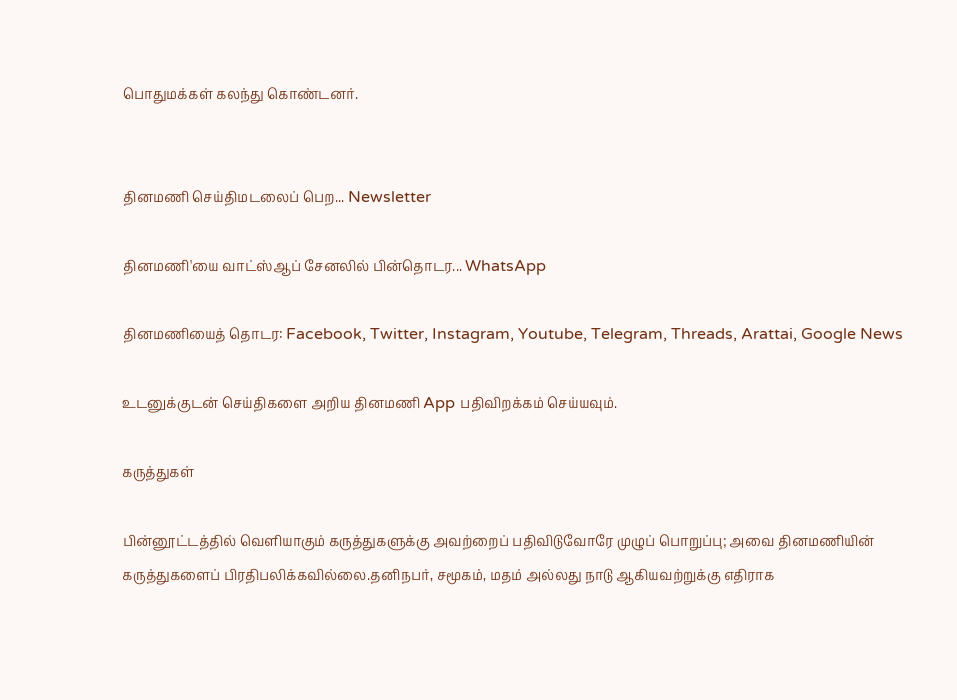பொதுமக்கள் கலந்து கொண்டனர்.


தினமணி செய்திமடலைப் பெற... Newsletter

தினமணி'யை வாட்ஸ்ஆப் சேனலில் பின்தொடர... WhatsApp

தினமணியைத் தொடர: Facebook, Twitter, Instagram, Youtube, Telegram, Threads, Arattai, Google News

உடனுக்குடன் செய்திகளை அறிய தினமணி App பதிவிறக்கம் செய்யவும்.

கருத்துகள்

பின்னூட்டத்தில் வெளியாகும் கருத்துகளுக்கு அவற்றைப் பதிவிடுவோரே முழுப் பொறுப்பு; அவை தினமணியின் கருத்துகளைப் பிரதிபலிக்கவில்லை.தனிநபர், சமூகம், மதம் அல்லது நாடு ஆகியவற்றுக்கு எதிராக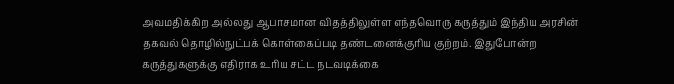அவமதிக்கிற அல்லது ஆபாசமான விதத்திலுள்ள எந்தவொரு கருத்தும் இந்திய அரசின் தகவல் தொழில்நுட்பக் கொள்கைப்படி தண்டனைக்குரிய குற்றம். இதுபோன்ற கருத்துகளுக்கு எதிராக உரிய சட்ட நடவடிக்கை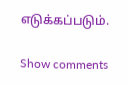எடுக்கப்படும்.

Show comments